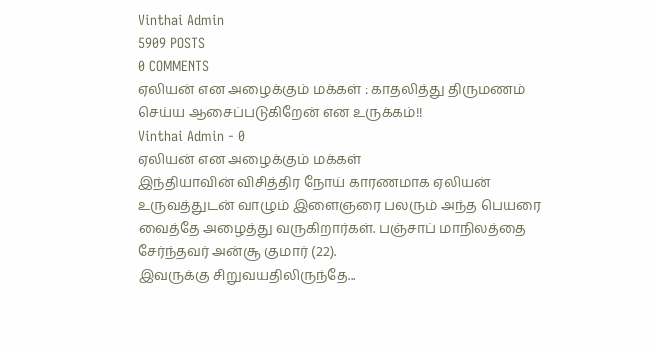Vinthai Admin
5909 POSTS
0 COMMENTS
ஏலியன் என அழைக்கும் மக்கள் : காதலித்து திருமணம் செய்ய ஆசைப்படுகிறேன் என உருக்கம்!!
Vinthai Admin - 0
ஏலியன் என அழைக்கும் மக்கள்
இந்தியாவின் விசித்திர நோய் காரணமாக ஏலியன் உருவத்துடன் வாழும் இளைஞரை பலரும் அந்த பெயரை வைத்தே அழைத்து வருகிறார்கள். பஞ்சாப் மாநிலத்தை சேர்ந்தவர் அன்சூ குமார் (22).
இவருக்கு சிறுவயதிலிருந்தே...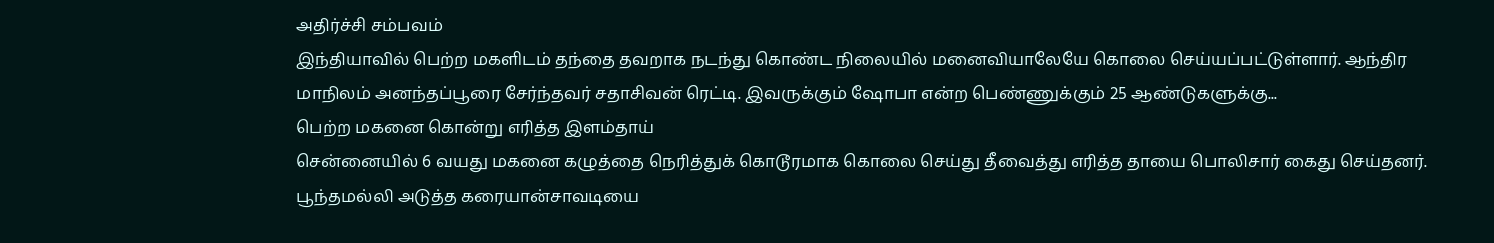அதிர்ச்சி சம்பவம்
இந்தியாவில் பெற்ற மகளிடம் தந்தை தவறாக நடந்து கொண்ட நிலையில் மனைவியாலேயே கொலை செய்யப்பட்டுள்ளார். ஆந்திர மாநிலம் அனந்தப்பூரை சேர்ந்தவர் சதாசிவன் ரெட்டி. இவருக்கும் ஷோபா என்ற பெண்ணுக்கும் 25 ஆண்டுகளுக்கு...
பெற்ற மகனை கொன்று எரித்த இளம்தாய்
சென்னையில் 6 வயது மகனை கழுத்தை நெரித்துக் கொடூரமாக கொலை செய்து தீவைத்து எரித்த தாயை பொலிசார் கைது செய்தனர். பூந்தமல்லி அடுத்த கரையான்சாவடியை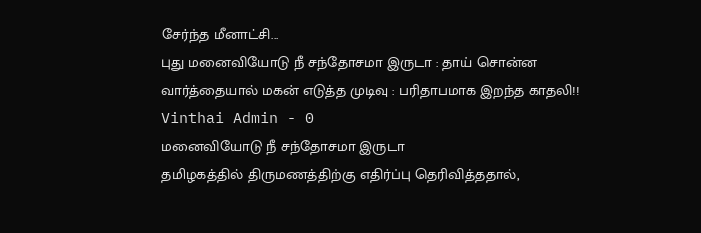சேர்ந்த மீனாட்சி...
புது மனைவியோடு நீ சந்தோசமா இருடா : தாய் சொன்ன வார்த்தையால் மகன் எடுத்த முடிவு : பரிதாபமாக இறந்த காதலி!!
Vinthai Admin - 0
மனைவியோடு நீ சந்தோசமா இருடா
தமிழகத்தில் திருமணத்திற்கு எதிர்ப்பு தெரிவித்ததால்,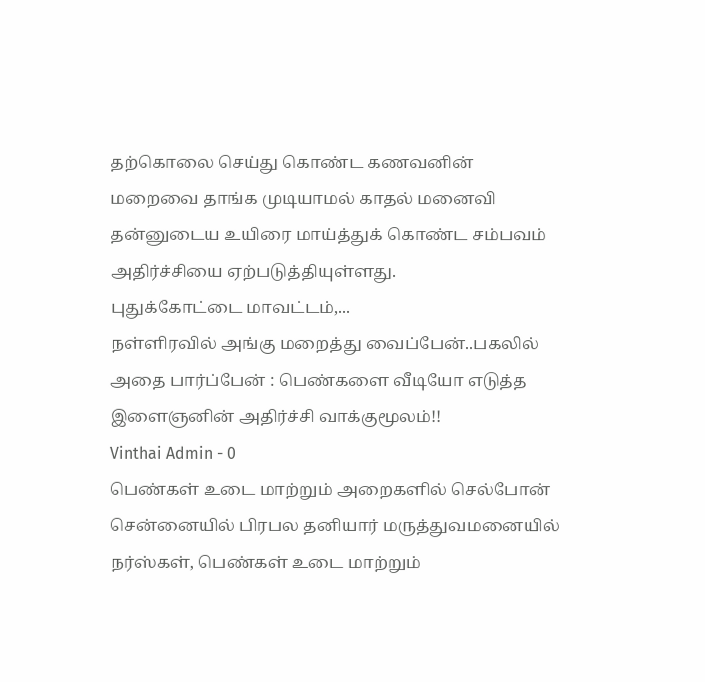தற்கொலை செய்து கொண்ட கணவனின் மறைவை தாங்க முடியாமல் காதல் மனைவி தன்னுடைய உயிரை மாய்த்துக் கொண்ட சம்பவம் அதிர்ச்சியை ஏற்படுத்தியுள்ளது.
புதுக்கோட்டை மாவட்டம்,...
நள்ளிரவில் அங்கு மறைத்து வைப்பேன்..பகலில் அதை பார்ப்பேன் : பெண்களை வீடியோ எடுத்த இளைஞனின் அதிர்ச்சி வாக்குமூலம்!!
Vinthai Admin - 0
பெண்கள் உடை மாற்றும் அறைகளில் செல்போன்
சென்னையில் பிரபல தனியார் மருத்துவமனையில் நர்ஸ்கள், பெண்கள் உடை மாற்றும்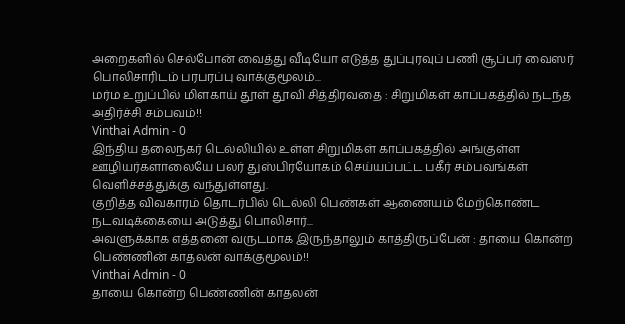அறைகளில் செல்போன் வைத்து வீடியோ எடுத்த துப்புரவுப் பணி சூப்பர் வைஸர் பொலிசாரிடம் பரபரப்பு வாக்குமூலம்...
மர்ம உறுப்பில் மிளகாய் தூள் தூவி சித்திரவதை : சிறுமிகள் காப்பகத்தில் நடந்த அதிர்ச்சி சம்பவம்!!
Vinthai Admin - 0
இந்திய தலைநகர் டெல்லியில் உள்ள சிறுமிகள் காப்பகத்தில் அங்குள்ள ஊழியர்களாலையே பலர் துஸ்பிரயோகம் செய்யப்பட்ட பகீர் சம்பவங்கள் வெளிச்சத்துக்கு வந்துள்ளது.
குறித்த விவகாரம் தொடர்பில் டெல்லி பெண்கள் ஆணையம் மேற்கொண்ட நடவடிக்கையை அடுத்து பொலிசார்...
அவளுக்காக எத்தனை வருடமாக இருந்தாலும் காத்திருப்பேன் : தாயை கொன்ற பெண்ணின் காதலன் வாக்குமூலம்!!
Vinthai Admin - 0
தாயை கொன்ற பெண்ணின் காதலன்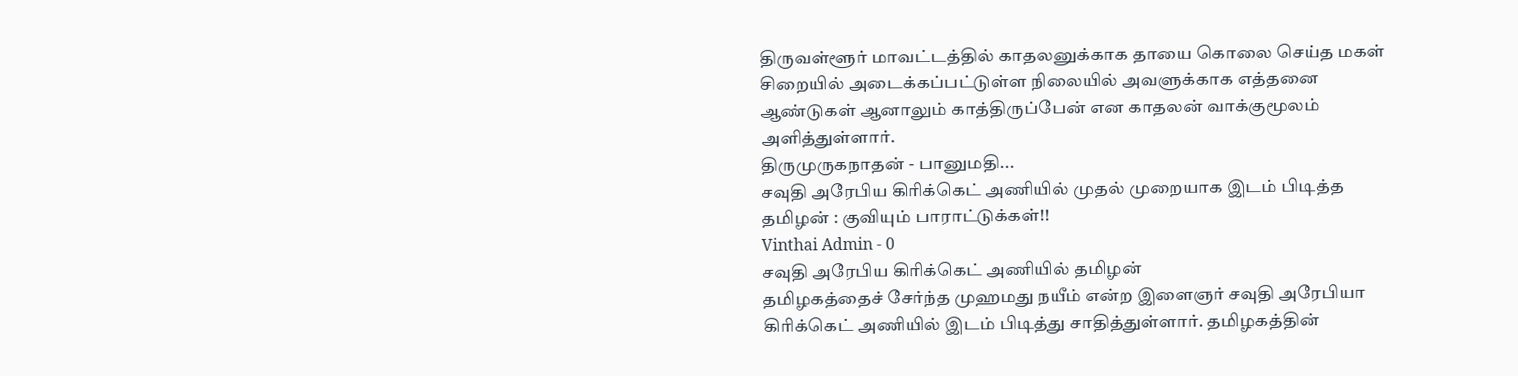திருவள்ளூர் மாவட்டத்தில் காதலனுக்காக தாயை கொலை செய்த மகள் சிறையில் அடைக்கப்பட்டுள்ள நிலையில் அவளுக்காக எத்தனை ஆண்டுகள் ஆனாலும் காத்திருப்பேன் என காதலன் வாக்குமூலம் அளித்துள்ளார்.
திருமுருகநாதன் - பானுமதி...
சவுதி அரேபிய கிரிக்கெட் அணியில் முதல் முறையாக இடம் பிடித்த தமிழன் : குவியும் பாராட்டுக்கள்!!
Vinthai Admin - 0
சவுதி அரேபிய கிரிக்கெட் அணியில் தமிழன்
தமிழகத்தைச் சேர்ந்த முஹமது நயீம் என்ற இளைஞர் சவுதி அரேபியா கிரிக்கெட் அணியில் இடம் பிடித்து சாதித்துள்ளார். தமிழகத்தின்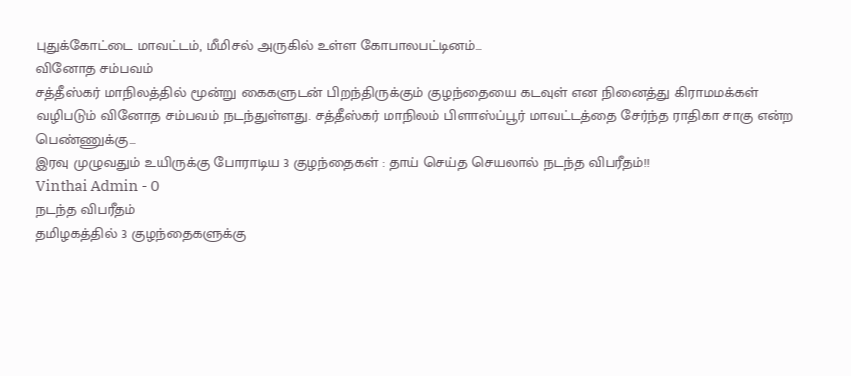புதுக்கோட்டை மாவட்டம், மீமிசல் அருகில் உள்ள கோபாலபட்டினம்...
வினோத சம்பவம்
சத்தீஸ்கர் மாநிலத்தில் மூன்று கைகளுடன் பிறந்திருக்கும் குழந்தையை கடவுள் என நினைத்து கிராமமக்கள் வழிபடும் வினோத சம்பவம் நடந்துள்ளது. சத்தீஸ்கர் மாநிலம் பிளாஸ்ப்பூர் மாவட்டத்தை சேர்ந்த ராதிகா சாகு என்ற பெண்ணுக்கு...
இரவு முழுவதும் உயிருக்கு போராடிய 3 குழந்தைகள் : தாய் செய்த செயலால் நடந்த விபரீதம்!!
Vinthai Admin - 0
நடந்த விபரீதம்
தமிழகத்தில் 3 குழந்தைகளுக்கு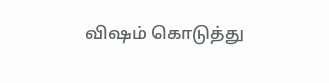விஷம் கொடுத்து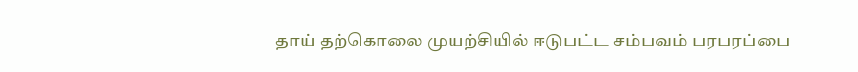தாய் தற்கொலை முயற்சியில் ஈடுபட்ட சம்பவம் பரபரப்பை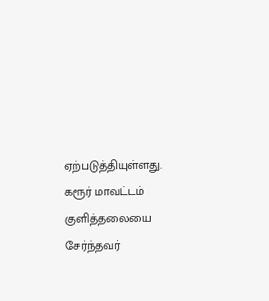ஏற்படுத்தியுள்ளது. கரூர் மாவட்டம் குளித்தலையை சேர்ந்தவர்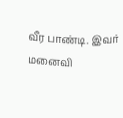வீர பாண்டி. இவர் மனைவி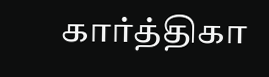கார்த்திகா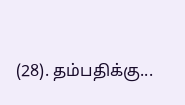(28). தம்பதிக்கு...